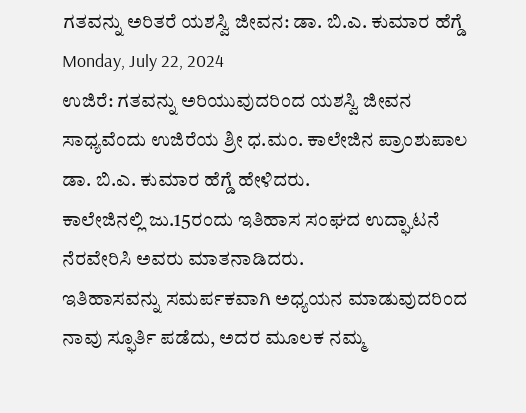ಗತವನ್ನು ಅರಿತರೆ ಯಶಸ್ವಿ ಜೀವನ: ಡಾ. ಬಿ.ಎ. ಕುಮಾರ ಹೆಗ್ಡೆ
Monday, July 22, 2024
ಉಜಿರೆ: ಗತವನ್ನು ಅರಿಯುವುದರಿಂದ ಯಶಸ್ವಿ ಜೀವನ ಸಾಧ್ಯವೆಂದು ಉಜಿರೆಯ ಶ್ರೀ ಧ.ಮಂ. ಕಾಲೇಜಿನ ಪ್ರಾಂಶುಪಾಲ ಡಾ. ಬಿ.ಎ. ಕುಮಾರ ಹೆಗ್ಡೆ ಹೇಳಿದರು.
ಕಾಲೇಜಿನಲ್ಲಿ ಜು.15ರಂದು ಇತಿಹಾಸ ಸಂಘದ ಉದ್ಘಾಟನೆ ನೆರವೇರಿಸಿ ಅವರು ಮಾತನಾಡಿದರು.
ಇತಿಹಾಸವನ್ನು ಸಮರ್ಪಕವಾಗಿ ಅಧ್ಯಯನ ಮಾಡುವುದರಿಂದ ನಾವು ಸ್ಫೂರ್ತಿ ಪಡೆದು, ಅದರ ಮೂಲಕ ನಮ್ಮ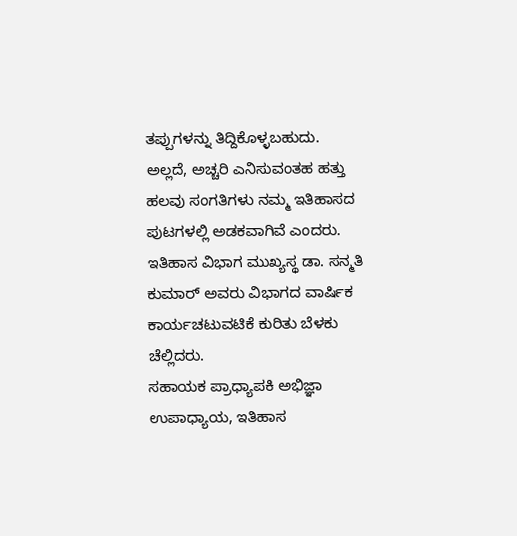ತಪ್ಪುಗಳನ್ನು ತಿದ್ದಿಕೊಳ್ಳಬಹುದು. ಅಲ್ಲದೆ, ಅಚ್ಚರಿ ಎನಿಸುವಂತಹ ಹತ್ತು ಹಲವು ಸಂಗತಿಗಳು ನಮ್ಮ ಇತಿಹಾಸದ ಪುಟಗಳಲ್ಲಿ ಅಡಕವಾಗಿವೆ ಎಂದರು.
ಇತಿಹಾಸ ವಿಭಾಗ ಮುಖ್ಯಸ್ಥ ಡಾ. ಸನ್ಮತಿ ಕುಮಾರ್ ಅವರು ವಿಭಾಗದ ವಾರ್ಷಿಕ ಕಾರ್ಯಚಟುವಟಿಕೆ ಕುರಿತು ಬೆಳಕು ಚೆಲ್ಲಿದರು.
ಸಹಾಯಕ ಪ್ರಾಧ್ಯಾಪಕಿ ಅಭಿಜ್ಞಾ ಉಪಾಧ್ಯಾಯ, ಇತಿಹಾಸ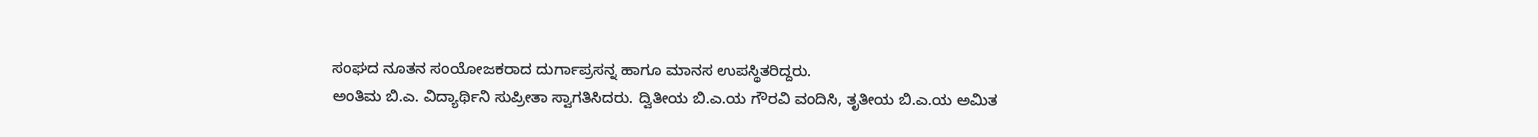ಸಂಘದ ನೂತನ ಸಂಯೋಜಕರಾದ ದುರ್ಗಾಪ್ರಸನ್ನ ಹಾಗೂ ಮಾನಸ ಉಪಸ್ಥಿತರಿದ್ದರು.
ಅಂತಿಮ ಬಿ.ಎ. ವಿದ್ಯಾರ್ಥಿನಿ ಸುಪ್ರೀತಾ ಸ್ವಾಗತಿಸಿದರು. ದ್ವಿತೀಯ ಬಿ.ಎ.ಯ ಗೌರವಿ ವಂದಿಸಿ, ತೃತೀಯ ಬಿ.ಎ.ಯ ಅಮಿತ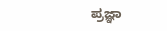ಪ್ರಜ್ಞಾ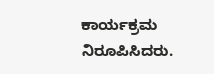ಕಾರ್ಯಕ್ರಮ ನಿರೂಪಿಸಿದರು.